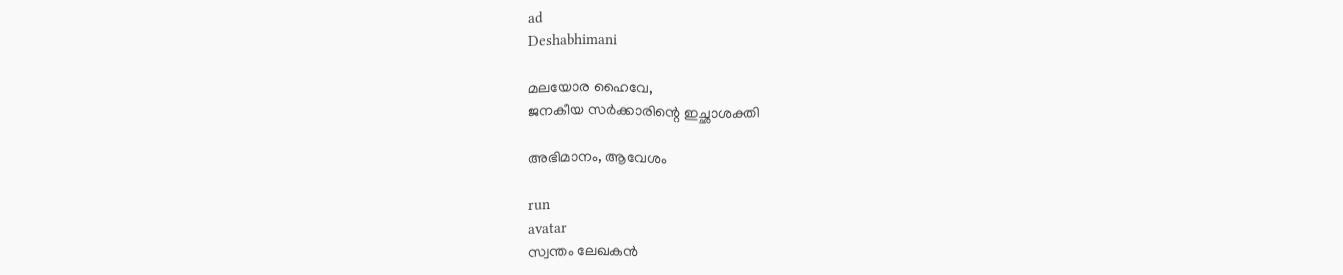ad
Deshabhimani

മലയോര ഹൈവേ,
ജനകീയ സർക്കാരിന്റെ ഇച്ഛാശക്തി

അഭിമാനം, ആവേശം

run
avatar
സ്വന്തം ലേഖകൻ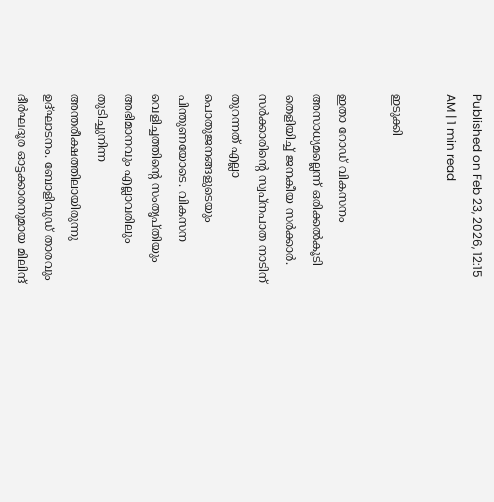Published on Feb 23, 2026, 12:15 AM | 1 min read

ഇടുക്കി

ഇതാ റോഡ്‌ വികസനം അസാധ്യമല്ലെന്ന്‌ ഒരിക്കൽകൂടി തെളിയിച്ച്‌ ജനകീയ സർക്കാർ. സർക്കാരിന്റെ സ്വപ്നപാത നാടിന്‌ തുറന്നത്‌ എല്ലാ പൊതുജനങ്ങളുടെയും പിന്തുണയോടെ. വികസന വെളിച്ചത്തിന്റെ സംതൃപ്തിയും അഭിമാനവും എല്ലാവരിലും തുടിച്ചുനിന്ന അന്തരീക്ഷത്തിലായിരുന്നു ഉദ്‌ഘാടനം. ബോളിവുഡ് താരവും ദീര്‍ഘദൂര ഓട്ടക്കാരനുമായ മിലിന്ദ്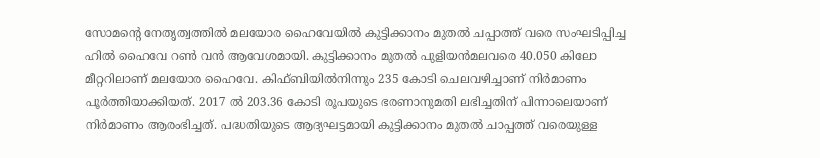സോമന്റെ നേതൃത്വത്തിൽ മലയോര ഹൈവേയില്‍ കുട്ടിക്കാനം മുതൽ ചപ്പാത്ത് വരെ സംഘടിപ്പിച്ച ഹിൽ ഹൈവേ റൺ വൻ ആവേശമായി. കുട്ടിക്കാനം മുതല്‍ പുളിയന്‍മലവരെ 40.050 കിലോ മീറ്ററിലാണ് മലയോര ഹൈവേ. കിഫ്ബിയില്‍നിന്നും 235 കോടി ചെലവഴിച്ചാണ്‌ നിർമാണം പൂർത്തിയാക്കിയത്‌. 2017 ല്‍ 203.36 കോടി രൂപയുടെ ഭരണാനുമതി ലഭിച്ചതിന് പിന്നാലെയാണ് നിര്‍മാണം ആരംഭിച്ചത്. പദ്ധതിയുടെ ആദ്യഘട്ടമായി കുട്ടിക്കാനം മുതല്‍ ചാപ്പത്ത് വരെയുള്ള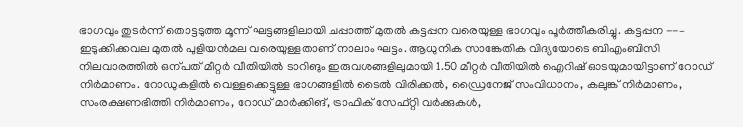ഭാഗവും തുടര്‍ന്ന് തൊട്ടടുത്ത മൂന്ന്‌ ഘട്ടങ്ങളിലായി ചപ്പാത്ത് മുതല്‍ കട്ടപ്പന വരെയുള്ള ഭാഗവും പൂര്‍ത്തീകരിച്ചു. കട്ടപ്പന --– ഇടുക്കിക്കവല മുതല്‍ പുളിയന്‍മല വരെയുള്ളതാണ് നാലാം ഘട്ടം. ആധുനിക സാങ്കേതിക വിദ്യയോടെ ബിഎംബിസി നിലവാരത്തില്‍ ഒന്പത്‌ മീറ്റര്‍ വീതിയില്‍ ടാറിങും ഇരുവശങ്ങളിലുമായി 1.50 മീറ്റര്‍ വീതിയില്‍ ഐറിഷ് ഓടയുമായിട്ടാണ് റോഡ് നിര്‍മാണം. റോഡുകളില്‍ വെള്ളക്കെട്ടുള്ള ഭാഗങ്ങളില്‍ ടൈല്‍ വിരിക്കല്‍, ഡ്രൈനേജ് സംവിധാനം, കലുങ്ക് നിര്‍മാണം, സംരക്ഷണഭിത്തി നിര്‍മാണം, റോഡ് മാര്‍ക്കിങ്, ട്രാഫിക് സേഫ്റ്റി വര്‍ക്കുകള്‍,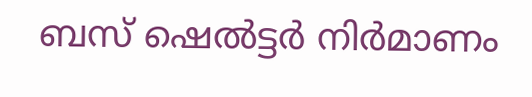ബസ് ഷെല്‍ട്ടര്‍ നിര്‍മാണം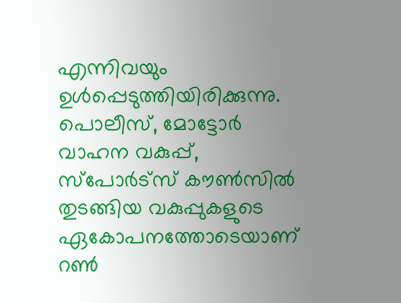എന്നിവയും ഉള്‍പ്പെടുത്തിയിരിക്കുന്നു. പൊലീസ്, മോട്ടോർ വാഹന വകുപ്പ്, സ്പോർട്സ് കൗൺസിൽ തുടങ്ങിയ വകുപ്പുകളുടെ ഏകോപനത്തോടെയാണ് റൺ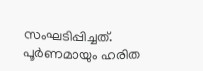സംഘടിപ്പിച്ചത്. പൂര്‍ണമായും ഹരിത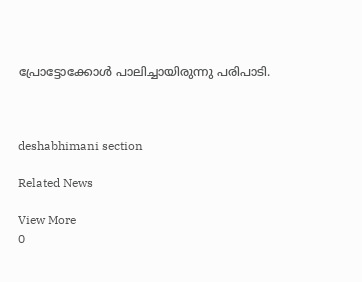പ്രോട്ടോക്കോള്‍ പാലിച്ചായിരുന്നു പരിപാടി.



deshabhimani section

Related News

View More
0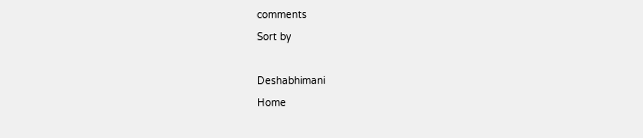comments
Sort by

Deshabhimani
Home